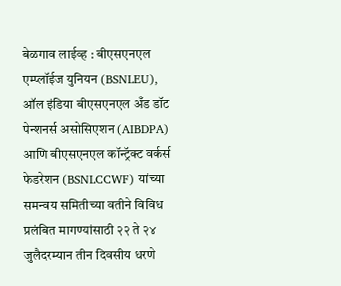बेळगाव लाईव्ह : बीएसएनएल एम्प्लॉईज युनियन (BSNLEU), ऑल इंडिया बीएसएनएल अँड डॉट पेन्शनर्स असोसिएशन (AIBDPA) आणि बीएसएनएल कॉन्ट्रॅक्ट वर्कर्स फेडरेशन (BSNLCCWF) यांच्या समन्वय समितीच्या वतीने विविध प्रलंबित मागण्यांसाठी २२ ते २४ जुलैदरम्यान तीन दिवसीय धरणे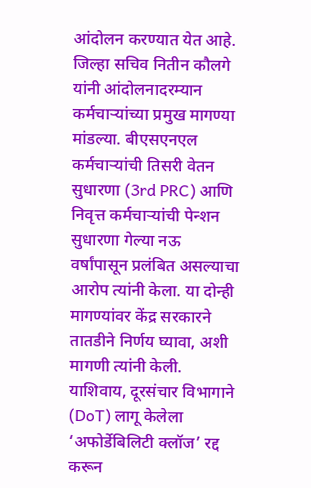आंदोलन करण्यात येत आहे.
जिल्हा सचिव नितीन कौलगे यांनी आंदोलनादरम्यान कर्मचाऱ्यांच्या प्रमुख मागण्या मांडल्या. बीएसएनएल कर्मचाऱ्यांची तिसरी वेतन सुधारणा (3rd PRC) आणि निवृत्त कर्मचाऱ्यांची पेन्शन सुधारणा गेल्या नऊ वर्षांपासून प्रलंबित असल्याचा आरोप त्यांनी केला. या दोन्ही मागण्यांवर केंद्र सरकारने तातडीने निर्णय घ्यावा, अशी मागणी त्यांनी केली.
याशिवाय, दूरसंचार विभागाने (DoT) लागू केलेला ‘अफोर्डेबिलिटी क्लॉज’ रद्द करून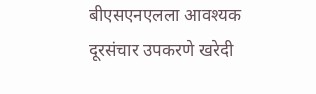बीएसएनएलला आवश्यक दूरसंचार उपकरणे खरेदी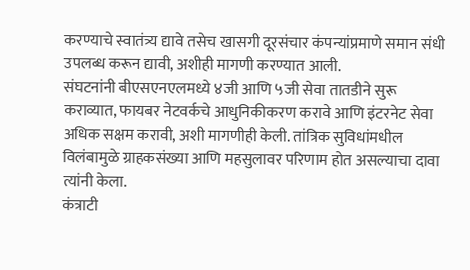करण्याचे स्वातंत्र्य द्यावे तसेच खासगी दूरसंचार कंपन्यांप्रमाणे समान संधी उपलब्ध करून द्यावी, अशीही मागणी करण्यात आली.
संघटनांनी बीएसएनएलमध्ये ४जी आणि ५जी सेवा तातडीने सुरू कराव्यात, फायबर नेटवर्कचे आधुनिकीकरण करावे आणि इंटरनेट सेवा अधिक सक्षम करावी, अशी मागणीही केली. तांत्रिक सुविधांमधील विलंबामुळे ग्राहकसंख्या आणि महसुलावर परिणाम होत असल्याचा दावा त्यांनी केला.
कंत्राटी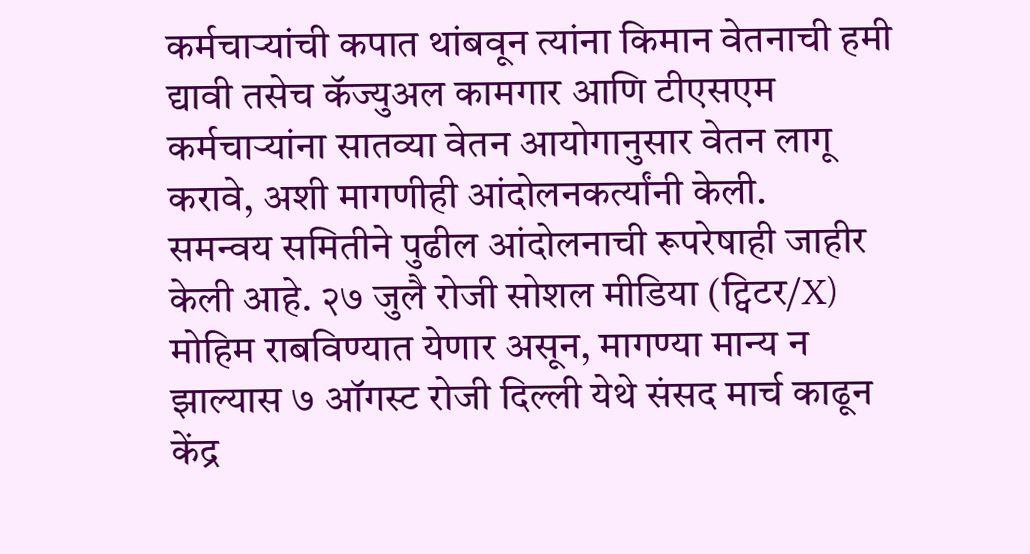कर्मचाऱ्यांची कपात थांबवून त्यांना किमान वेतनाची हमी द्यावी तसेच कॅज्युअल कामगार आणि टीएसएम कर्मचाऱ्यांना सातव्या वेतन आयोगानुसार वेतन लागू करावे, अशी मागणीही आंदोलनकर्त्यांनी केली.
समन्वय समितीने पुढील आंदोलनाची रूपरेषाही जाहीर केली आहे. २७ जुलै रोजी सोशल मीडिया (ट्विटर/X) मोहिम राबविण्यात येणार असून, मागण्या मान्य न झाल्यास ७ ऑगस्ट रोजी दिल्ली येथे संसद मार्च काढून केंद्र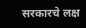सरकारचे लक्ष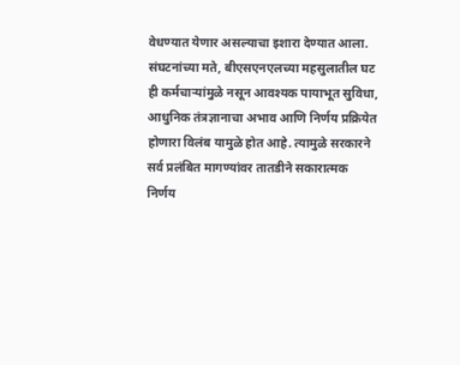वेधण्यात येणार असल्याचा इशारा देण्यात आला.
संघटनांच्या मते, बीएसएनएलच्या महसुलातील घट ही कर्मचाऱ्यांमुळे नसून आवश्यक पायाभूत सुविधा, आधुनिक तंत्रज्ञानाचा अभाव आणि निर्णय प्रक्रियेत होणारा विलंब यामुळे होत आहे. त्यामुळे सरकारने सर्व प्रलंबित मागण्यांवर तातडीने सकारात्मक निर्णय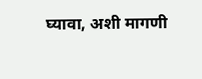घ्यावा, अशी मागणी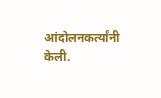आंदोलनकर्त्यांनी केली.